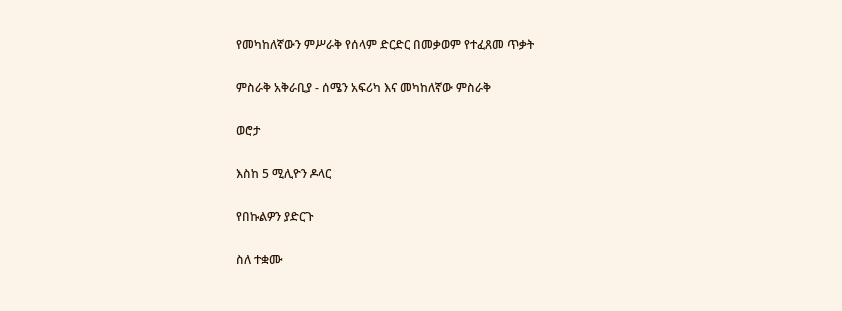የመካከለኛውን ምሥራቅ የሰላም ድርድር በመቃወም የተፈጸመ ጥቃት

ምስራቅ አቅራቢያ - ሰሜን አፍሪካ እና መካከለኛው ምስራቅ

ወሮታ

እስከ 5 ሚሊዮን ዶላር

የበኩልዎን ያድርጉ

ስለ ተቋሙ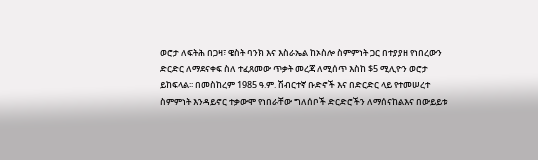ወሮታ ለፍትሕ በጋዛ፣ ዌስት ባንክ እና እስራኤል ከኦስሎ ስምምነት ጋር በተያያዘ የነበረውን ድርድር ለማደናቀፍ ስለ ተፈጸመው ጥቃት መረጃ ለሚሰጥ እስከ $5 ሚሊዮን ወሮታ ይከፍላል፡፡ በመስከረም 1985 ዓ.ም. ሽብርተኛ ቡድኖች እና በድርድር ላይ የተመሠረተ ስምምነት እንዳይኖር ተቃውሞ የነበራቸው ግለሰቦች ድርድሮችን ለማሰናከልእና በውይይቱ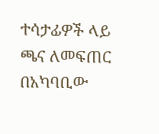ተሳታፊዎች ላይ ጫና ለመፍጠር በአካባቢው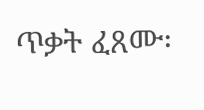ጥቃት ፈጸሙ፡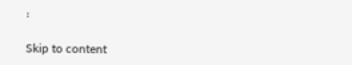፡

Skip to content